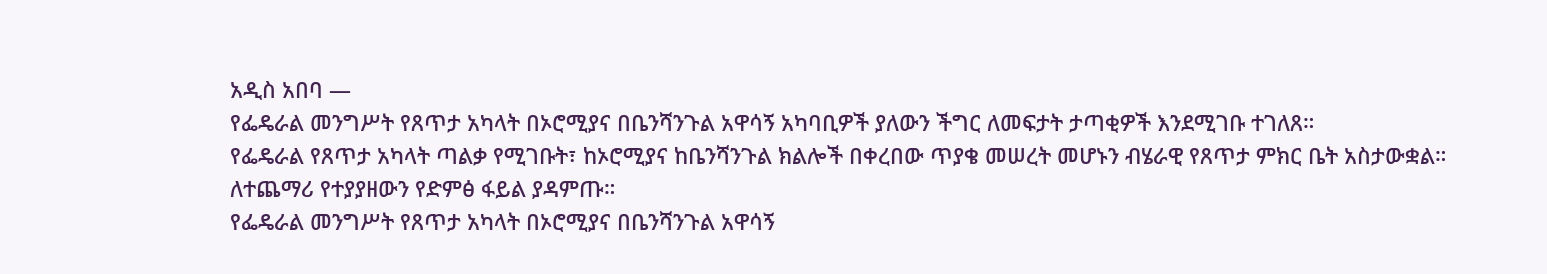አዲስ አበባ —
የፌዴራል መንግሥት የጸጥታ አካላት በኦሮሚያና በቤንሻንጉል አዋሳኝ አካባቢዎች ያለውን ችግር ለመፍታት ታጣቂዎች እንደሚገቡ ተገለጸ።
የፌዴራል የጸጥታ አካላት ጣልቃ የሚገቡት፣ ከኦሮሚያና ከቤንሻንጉል ክልሎች በቀረበው ጥያቄ መሠረት መሆኑን ብሄራዊ የጸጥታ ምክር ቤት አስታውቋል።
ለተጨማሪ የተያያዘውን የድምፅ ፋይል ያዳምጡ።
የፌዴራል መንግሥት የጸጥታ አካላት በኦሮሚያና በቤንሻንጉል አዋሳኝ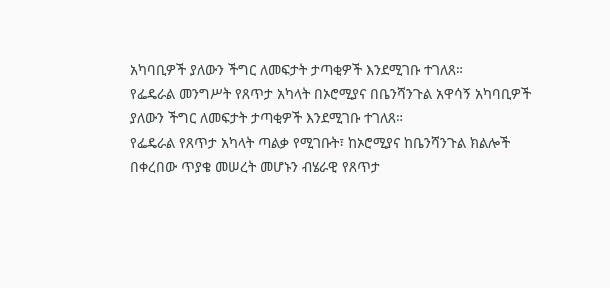አካባቢዎች ያለውን ችግር ለመፍታት ታጣቂዎች እንደሚገቡ ተገለጸ።
የፌዴራል መንግሥት የጸጥታ አካላት በኦሮሚያና በቤንሻንጉል አዋሳኝ አካባቢዎች ያለውን ችግር ለመፍታት ታጣቂዎች እንደሚገቡ ተገለጸ።
የፌዴራል የጸጥታ አካላት ጣልቃ የሚገቡት፣ ከኦሮሚያና ከቤንሻንጉል ክልሎች በቀረበው ጥያቄ መሠረት መሆኑን ብሄራዊ የጸጥታ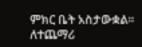ምክር ቤት አስታውቋል።
ለተጨማሪ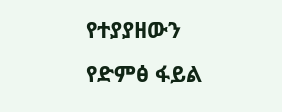የተያያዘውን የድምፅ ፋይል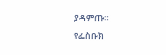ያዳምጡ።
የፌስቡክ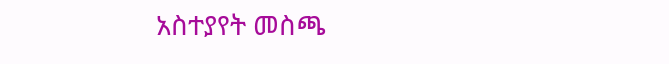አስተያየት መስጫ